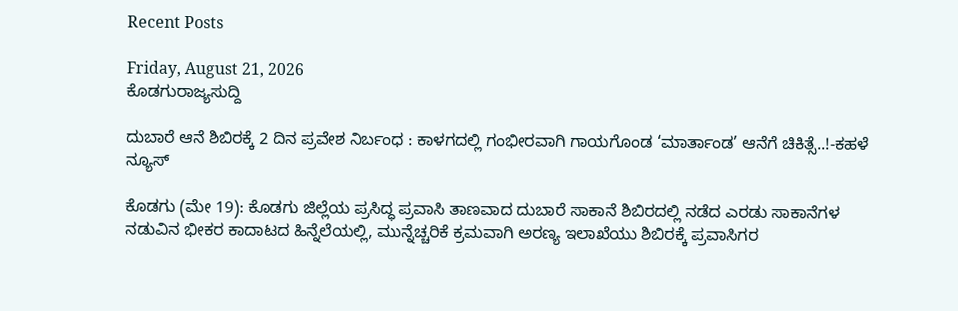Recent Posts

Friday, August 21, 2026
ಕೊಡಗುರಾಜ್ಯಸುದ್ದಿ

ದುಬಾರೆ ಆನೆ ಶಿಬಿರಕ್ಕೆ 2 ದಿನ ಪ್ರವೇಶ ನಿರ್ಬಂಧ : ಕಾಳಗದಲ್ಲಿ ಗಂಭೀರವಾಗಿ ಗಾಯಗೊಂಡ ‘ಮಾರ್ತಾಂಡ’ ಆನೆಗೆ ಚಿಕಿತ್ಸೆ..!-ಕಹಳೆ ನ್ಯೂಸ್

ಕೊಡಗು (ಮೇ 19): ಕೊಡಗು ಜಿಲ್ಲೆಯ ಪ್ರಸಿದ್ಧ ಪ್ರವಾಸಿ ತಾಣವಾದ ದುಬಾರೆ ಸಾಕಾನೆ ಶಿಬಿರದಲ್ಲಿ ನಡೆದ ಎರಡು ಸಾಕಾನೆಗಳ ನಡುವಿನ ಭೀಕರ ಕಾದಾಟದ ಹಿನ್ನೆಲೆಯಲ್ಲಿ, ಮುನ್ನೆಚ್ಚರಿಕೆ ಕ್ರಮವಾಗಿ ಅರಣ್ಯ ಇಲಾಖೆಯು ಶಿಬಿರಕ್ಕೆ ಪ್ರವಾಸಿಗರ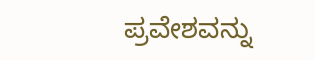ಪ್ರವೇಶವನ್ನು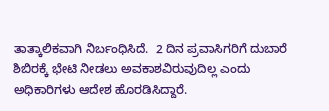ತಾತ್ಕಾಲಿಕವಾಗಿ ನಿರ್ಬಂಧಿಸಿದೆ.  2 ದಿನ ಪ್ರವಾಸಿಗರಿಗೆ ದುಬಾರೆ ಶಿಬಿರಕ್ಕೆ ಭೇಟಿ ನೀಡಲು ಅವಕಾಶವಿರುವುದಿಲ್ಲ ಎಂದು ಅಧಿಕಾರಿಗಳು ಆದೇಶ ಹೊರಡಿಸಿದ್ದಾರೆ.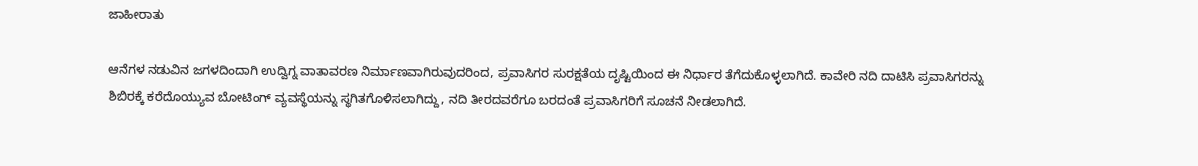ಜಾಹೀರಾತು

ಆನೆಗಳ ನಡುವಿನ ಜಗಳದಿಂದಾಗಿ ಉದ್ವಿಗ್ನ ವಾತಾವರಣ ನಿರ್ಮಾಣವಾಗಿರುವುದರಿಂದ, ಪ್ರವಾಸಿಗರ ಸುರಕ್ಷತೆಯ ದೃಷ್ಟಿಯಿಂದ ಈ ನಿರ್ಧಾರ ತೆಗೆದುಕೊಳ್ಳಲಾಗಿದೆ. ಕಾವೇರಿ ನದಿ ದಾಟಿಸಿ ಪ್ರವಾಸಿಗರನ್ನು ಶಿಬಿರಕ್ಕೆ ಕರೆದೊಯ್ಯುವ ಬೋಟಿಂಗ್ ವ್ಯವಸ್ಥೆಯನ್ನು ಸ್ಥಗಿತಗೊಳಿಸಲಾಗಿದ್ದು, ನದಿ ತೀರದವರೆಗೂ ಬರದಂತೆ ಪ್ರವಾಸಿಗರಿಗೆ ಸೂಚನೆ ನೀಡಲಾಗಿದೆ.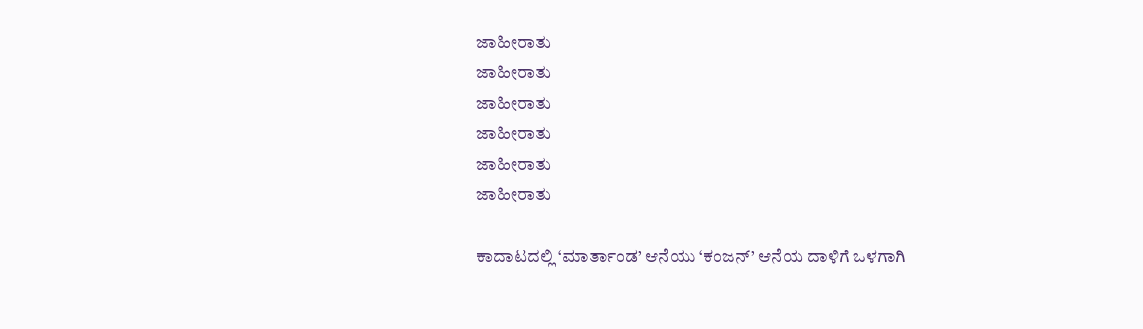ಜಾಹೀರಾತು
ಜಾಹೀರಾತು
ಜಾಹೀರಾತು
ಜಾಹೀರಾತು
ಜಾಹೀರಾತು
ಜಾಹೀರಾತು

ಕಾದಾಟದಲ್ಲಿ ‘ಮಾರ್ತಾಂಡ’ ಆನೆಯು ‘ಕಂಜನ್’ ಆನೆಯ ದಾಳಿಗೆ ಒಳಗಾಗಿ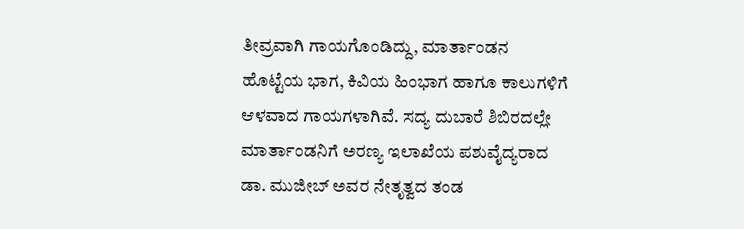ತೀವ್ರವಾಗಿ ಗಾಯಗೊಂಡಿದ್ದು, ಮಾರ್ತಾಂಡನ ಹೊಟ್ಟೆಯ ಭಾಗ, ಕಿವಿಯ ಹಿಂಭಾಗ ಹಾಗೂ ಕಾಲುಗಳಿಗೆ ಆಳವಾದ ಗಾಯಗಳಾಗಿವೆ. ಸದ್ಯ ದುಬಾರೆ ಶಿಬಿರದಲ್ಲೇ ಮಾರ್ತಾಂಡನಿಗೆ ಅರಣ್ಯ ಇಲಾಖೆಯ ಪಶುವೈದ್ಯರಾದ ಡಾ. ಮುಜೀಬ್ ಅವರ ನೇತೃತ್ವದ ತಂಡ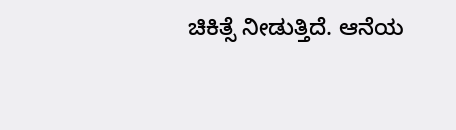ಚಿಕಿತ್ಸೆ ನೀಡುತ್ತಿದೆ. ಆನೆಯ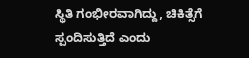ಸ್ಥಿತಿ ಗಂಭೀರವಾಗಿದ್ದು, ಚಿಕಿತ್ಸೆಗೆ ಸ್ಪಂದಿಸುತ್ತಿದೆ ಎಂದು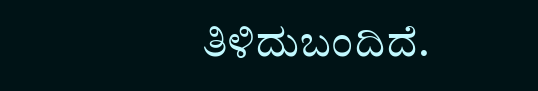ತಿಳಿದುಬಂದಿದೆ.